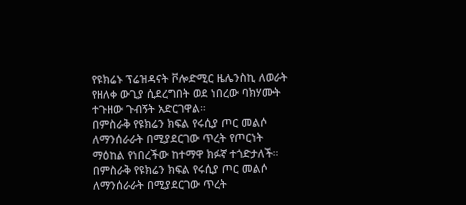የዩክሬኑ ፕሬዝዳናት ቮሎድሚር ዜሌንስኪ ለወራት የዘለቀ ውጊያ ሲደረግበት ወደ ነበረው ባክሃሙት ተጉዘው ጉብኝት አድርገዋል።
በምስራቅ የዩክሬን ክፍል የሩሲያ ጦር መልሶ ለማንሰራራት በሚያደርገው ጥረት የጦርነት ማዕከል የነበረችው ከተማዋ ክፉኛ ተጎድታለች።
በምስራቅ የዩክሬን ክፍል የሩሲያ ጦር መልሶ ለማንሰራራት በሚያደርገው ጥረት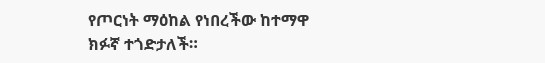የጦርነት ማዕከል የነበረችው ከተማዋ ክፉኛ ተጎድታለች።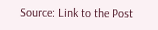Source: Link to the Post